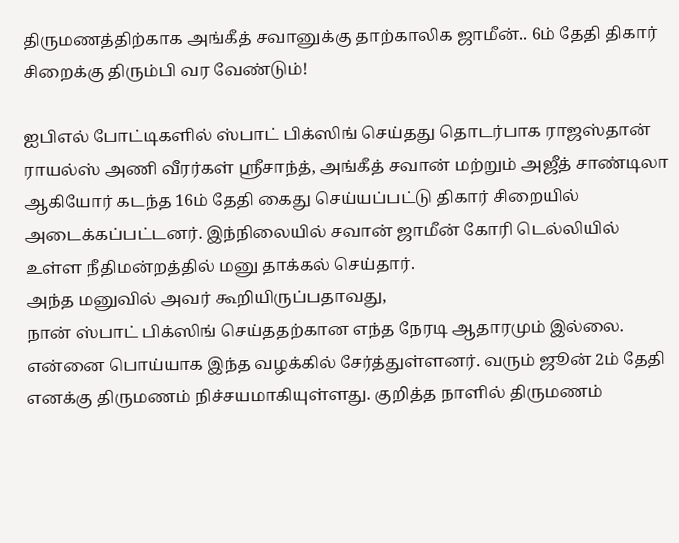திருமணத்திற்காக அங்கீத் சவானுக்கு தாற்காலிக ஜாமீன்.. 6ம் தேதி திகார் சிறைக்கு திரும்பி வர வேண்டும்!

ஐபிஎல் போட்டிகளில் ஸ்பாட் பிக்ஸிங் செய்தது தொடர்பாக ராஜஸ்தான் ராயல்ஸ் அணி வீரர்கள் ஸ்ரீசாந்த், அங்கீத் சவான் மற்றும் அஜீத் சாண்டிலா ஆகியோர் கடந்த 16ம் தேதி கைது செய்யப்பட்டு திகார் சிறையில் அடைக்கப்பட்டனர். இந்நிலையில் சவான் ஜாமீன் கோரி டெல்லியில் உள்ள நீதிமன்றத்தில் மனு தாக்கல் செய்தார்.
அந்த மனுவில் அவர் கூறியிருப்பதாவது,
நான் ஸ்பாட் பிக்ஸிங் செய்ததற்கான எந்த நேரடி ஆதாரமும் இல்லை. என்னை பொய்யாக இந்த வழக்கில் சேர்த்துள்ளனர். வரும் ஜூன் 2ம் தேதி எனக்கு திருமணம் நிச்சயமாகியுள்ளது. குறித்த நாளில் திருமணம்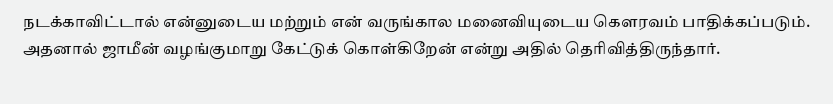நடக்காவிட்டால் என்னுடைய மற்றும் என் வருங்கால மனைவியுடைய கௌரவம் பாதிக்கப்படும். அதனால் ஜாமீன் வழங்குமாறு கேட்டுக் கொள்கிறேன் என்று அதில் தெரிவித்திருந்தார்.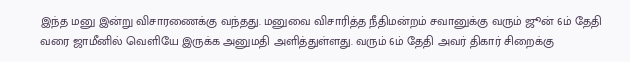இந்த மனு இன்று விசாரணைக்கு வந்தது. மனுவை விசாரித்த நீதிமன்றம் சவானுக்கு வரும் ஜூன் 6ம் தேதி வரை ஜாமீனில் வெளியே இருக்க அனுமதி அளித்துள்ளது. வரும் 6ம் தேதி அவர் திகார் சிறைக்கு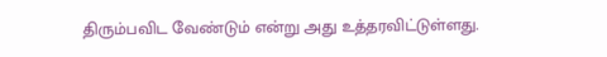திரும்பவிட வேண்டும் என்று அது உத்தரவிட்டுள்ளது.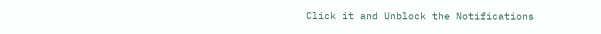Click it and Unblock the Notifications